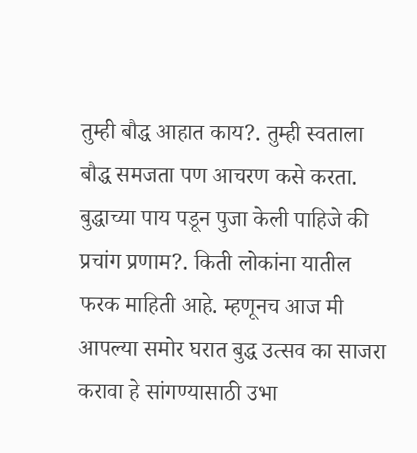तुम्ही बौद्ध आहात काय?. तुम्ही स्वताला बौद्ध समजता पण आचरण कसे करता. बुद्धाच्या पाय पडून पुजा केली पाहिजे की प्रचांग प्रणाम?. किती लोकांना यातील फरक माहिती आहे. म्हणूनच आज मी आपल्या समोर घरात बुद्ध उत्सव का साजरा करावा हे सांगण्यासाठी उभा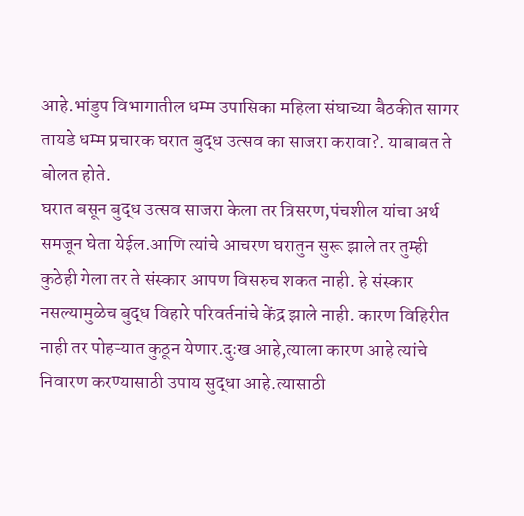आहे.भांडुप विभागातील धम्म उपासिका महिला संघाच्या बैठकीत सागर तायडे धम्म प्रचारक घरात बुद्ध उत्सव का साजरा करावा?. याबाबत ते बोलत होते.
घरात बसून बुद्ध उत्सव साजरा केला तर त्रिसरण,पंचशील यांचा अर्थ समजून घेता येईल.आणि त्यांचे आचरण घरातुन सुरू झाले तर तुम्ही कुठेही गेला तर ते संस्कार आपण विसरुच शकत नाही. हे संस्कार नसल्यामुळेच बुद्ध विहारे परिवर्तनांचे केंद्र झाले नाही. कारण विहिरीत नाही तर पोहऱ्यात कुठून येणार.दुःख आहे,त्याला कारण आहे त्यांचे निवारण करण्यासाठी उपाय सुद्धा आहे.त्यासाठी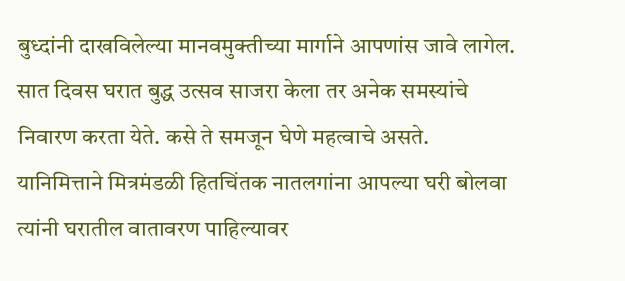बुध्दांनी दाखविलेल्या मानवमुक्तीच्या मार्गाने आपणांस जावे लागेल. सात दिवस घरात बुद्ध उत्सव साजरा केला तर अनेक समस्यांचे निवारण करता येते. कसे ते समजून घेणे महत्वाचे असते. यानिमित्ताने मित्रमंडळी हितचिंतक नातलगांना आपल्या घरी बोलवा त्यांनी घरातील वातावरण पाहिल्यावर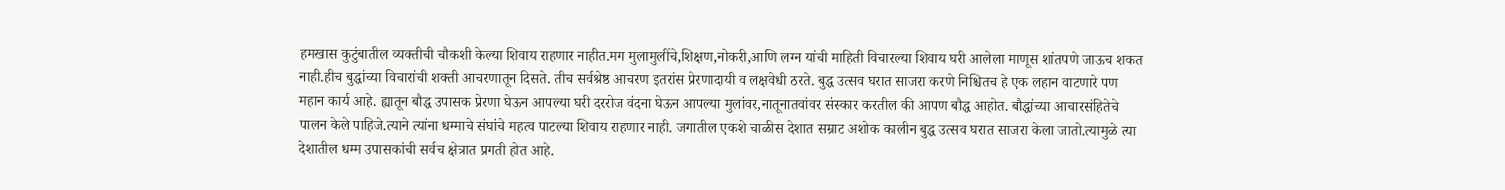हमखास कुटुंबातील व्यक्तीची चौकशी केल्या शिवाय राहणार नाहीत.मग मुलामुलींचे,शिक्षण,नोकरी,आणि लग्न यांची माहिती विचारल्या शिवाय घरी आलेला माणूस शांतपणे जाऊच शकत नाही.हीच बुद्धांच्या विचारांची शक्ती आचरणातून दिसते. तीच सर्वश्रेष्ठ आचरण इतरांस प्रेरणादायी व लक्षवेधी ठरते. बुद्ध उत्सव घरात साजरा करणे निश्चितच हे एक लहान वाटणारे पण महान कार्य आहे. ह्यातून बौद्ध उपासक प्रेरणा घेऊन आपल्या घरी दररोज वंदना घेऊन आपल्या मुलांवर,नातूनातवांवर संस्कार करतील की आपण बौद्ध आहोत. बौद्धांच्या आचारसंहितेचे पालन केले पाहिजे.त्याने त्यांना धम्माचे संघांचे महत्व पाटल्या शिवाय राहणार नाही. जगातील एकशे चाळीस देशात सम्राट अशोक कालीन बुद्ध उत्सव घरात साजरा केला जातो.त्यामुळे त्या देशातील धम्म उपासकांची सर्वच क्षेत्रात प्रगती होत आहे.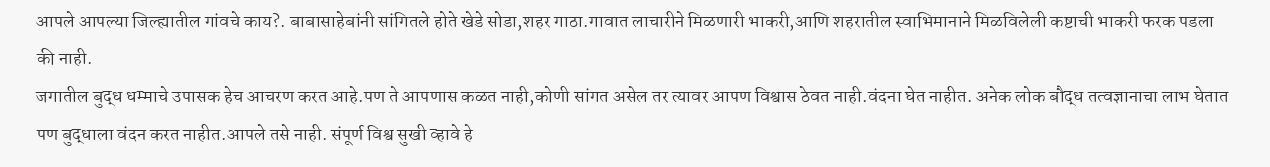आपले आपल्या जिल्ह्यातील गांवचे काय?. बाबासाहेबांनी सांगितले होते खेडे सोडा,शहर गाठा.गावात लाचारीने मिळणारी भाकरी,आणि शहरातील स्वाभिमानाने मिळविलेली कष्टाची भाकरी फरक पडला की नाही.
जगातील बुद्ध धम्माचे उपासक हेच आचरण करत आहे.पण ते आपणास कळत नाही,कोणी सांगत असेल तर त्यावर आपण विश्वास ठेवत नाही.वंदना घेत नाहीत. अनेक लोक बौद्ध तत्वज्ञानाचा लाभ घेतात पण बुद्धाला वंदन करत नाहीत.आपले तसे नाही. संपूर्ण विश्व सुखी व्हावे हे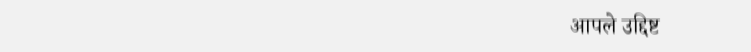आपले उद्दिष्ट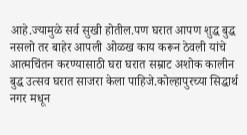आहे.ज्यामुळे सर्व सुखी होतील.पण घरात आपण शुद्ध बुद्ध नसलो तर बाहेर आपली ओळख काय करून ठेवली यांचे आत्मचिंतन करण्यासाठी घरा घरात सम्राट अशोक कालीन बुद्ध उत्सव घरात साजरा केला पाहिजे.कोल्हापुरच्या सिद्धार्थ नगर मधून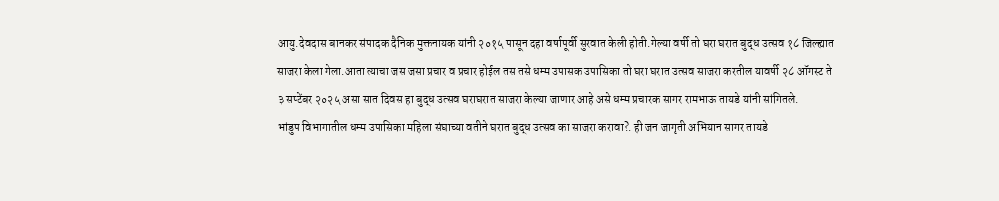आयु.देवदास बानकर संपादक दैनिक मुक्तनायक यांनी २०१५ पासून दहा वर्षापूर्वी सुरवात केली होती.गेल्या वर्षी तो घरा घरात बुद्ध उत्सव १८ जिल्ह्यात साजरा केला गेला.आता त्याचा जस जसा प्रचार व प्रचार होईल तस तसे धम्म उपासक उपासिका तो घरा घरात उत्सव साजरा करतील यावर्षी २८ ऑगस्ट ते ३ सप्टेंबर २०२५ असा सात दिवस हा बुद्ध उत्सव घराघरात साजरा केल्या जाणार आहे असे धम्म प्रचारक सागर रामभाऊ तायडे यांनी सांगितले.
भांडुप विभागातील धम्म उपासिका महिला संघाच्या वतीने घरात बुद्ध उत्सव का साजरा करावा?. ही जन जागृती अभियान सागर तायडे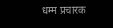धम्म प्रचारक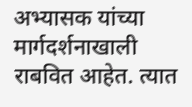अभ्यासक यांच्या मार्गदर्शनाखाली राबवित आहेत. त्यात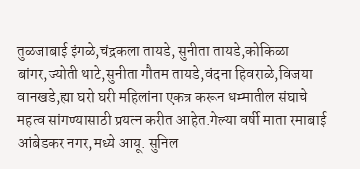तुळजाबाई इंगळे,चंद्रकला तायडे, सुनीता तायडे,कोकिळा बांगर,ज्योती थाटे,सुनीता गौतम तायडे,वंदना हिवराळे,विजया वानखडे,ह्या घरो घरी महिलांना एकत्र करून धम्मातील संघाचे महत्व सांगण्यासाठी प्रयत्न करीत आहेत.गेल्या वर्षी माता रमाबाई आंबेडकर नगर,मध्ये आयू. सुनिल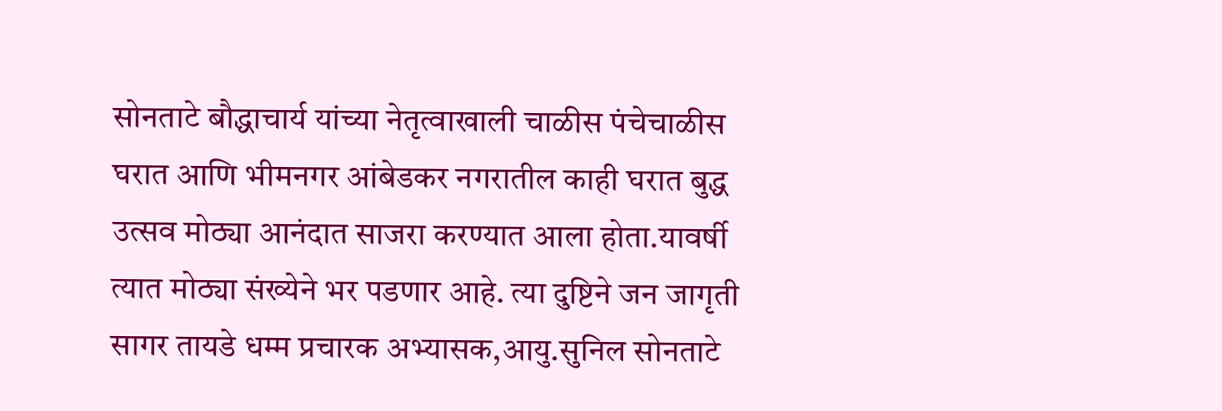सोनताटे बौद्धाचार्य यांच्या नेतृत्वाखाली चाळीस पंचेचाळीस घरात आणि भीमनगर आंबेडकर नगरातील काही घरात बुद्ध उत्सव मोठ्या आनंदात साजरा करण्यात आला होता.यावर्षी त्यात मोठ्या संख्येने भर पडणार आहे. त्या दुष्टिने जन जागृती सागर तायडे धम्म प्रचारक अभ्यासक,आयु.सुनिल सोनताटे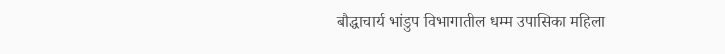बौद्धाचार्य भांडुप विभागातील धम्म उपासिका महिला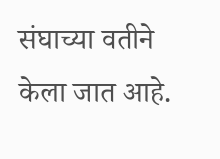संघाच्या वतीने केला जात आहे.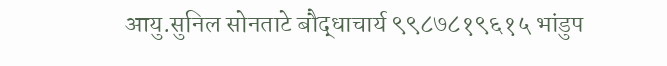आयु.सुनिल सोनताटे बौद्धाचार्य ९९८७८१९६१५ भांडुप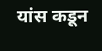यांस कडून